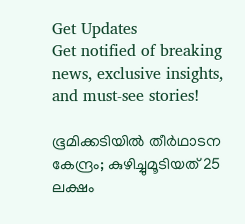Get Updates
Get notified of breaking news, exclusive insights, and must-see stories!

ഭൂമിക്കടിയില്‍ തീര്‍ഥാടന കേന്ദ്രം; കുഴിച്ചുമൂടിയത് 25 ലക്ഷം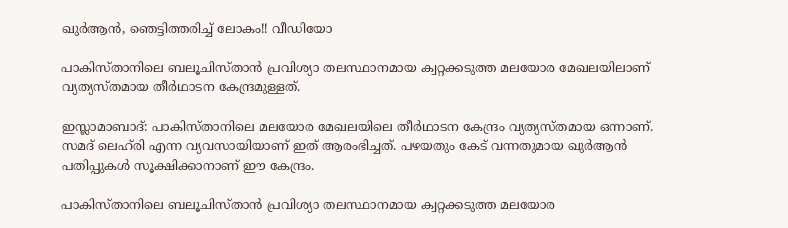ഖുര്‍ആന്‍, ഞെട്ടിത്തരിച്ച് ലോകം!! വീഡിയോ

പാകിസ്താനിലെ ബലൂചിസ്താന്‍ പ്രവിശ്യാ തലസ്ഥാനമായ ക്വറ്റക്കടുത്ത മലയോര മേഖലയിലാണ് വ്യത്യസ്തമായ തീര്‍ഥാടന കേന്ദ്രമുള്ളത്.

ഇസ്ലാമാബാദ്: പാകിസ്താനിലെ മലയോര മേഖലയിലെ തീര്‍ഥാടന കേന്ദ്രം വ്യത്യസ്തമായ ഒന്നാണ്. സമദ് ലെഹ്‌രി എന്ന വ്യവസായിയാണ് ഇത് ആരംഭിച്ചത്. പഴയതും കേട് വന്നതുമായ ഖുര്‍ആന്‍ പതിപ്പുകള്‍ സൂക്ഷിക്കാനാണ് ഈ കേന്ദ്രം.

പാകിസ്താനിലെ ബലൂചിസ്താന്‍ പ്രവിശ്യാ തലസ്ഥാനമായ ക്വറ്റക്കടുത്ത മലയോര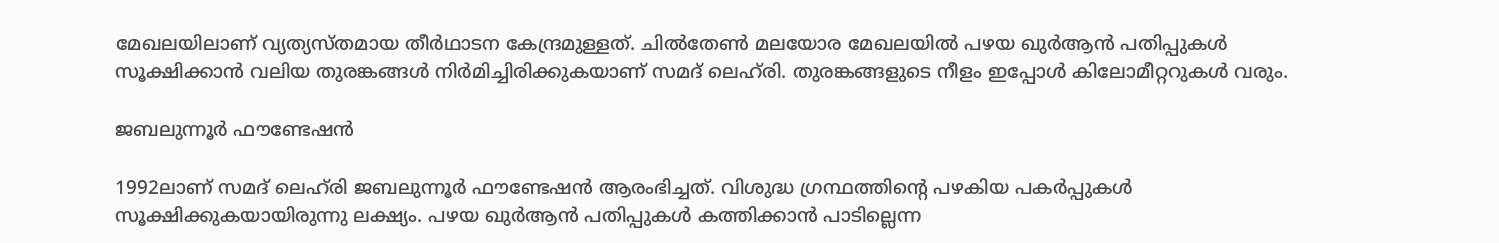മേഖലയിലാണ് വ്യത്യസ്തമായ തീര്‍ഥാടന കേന്ദ്രമുള്ളത്. ചില്‍തേണ്‍ മലയോര മേഖലയില്‍ പഴയ ഖുര്‍ആന്‍ പതിപ്പുകള്‍ സൂക്ഷിക്കാന്‍ വലിയ തുരങ്കങ്ങള്‍ നിര്‍മിച്ചിരിക്കുകയാണ് സമദ് ലെഹ്‌രി. തുരങ്കങ്ങളുടെ നീളം ഇപ്പോള്‍ കിലോമീറ്ററുകള്‍ വരും.

ജബലുന്നൂര്‍ ഫൗണ്ടേഷന്‍

1992ലാണ് സമദ് ലെഹ്‌രി ജബലുന്നൂര്‍ ഫൗണ്ടേഷന്‍ ആരംഭിച്ചത്. വിശുദ്ധ ഗ്രന്ഥത്തിന്റെ പഴകിയ പകര്‍പ്പുകള്‍ സൂക്ഷിക്കുകയായിരുന്നു ലക്ഷ്യം. പഴയ ഖുര്‍ആന്‍ പതിപ്പുകള്‍ കത്തിക്കാന്‍ പാടില്ലെന്ന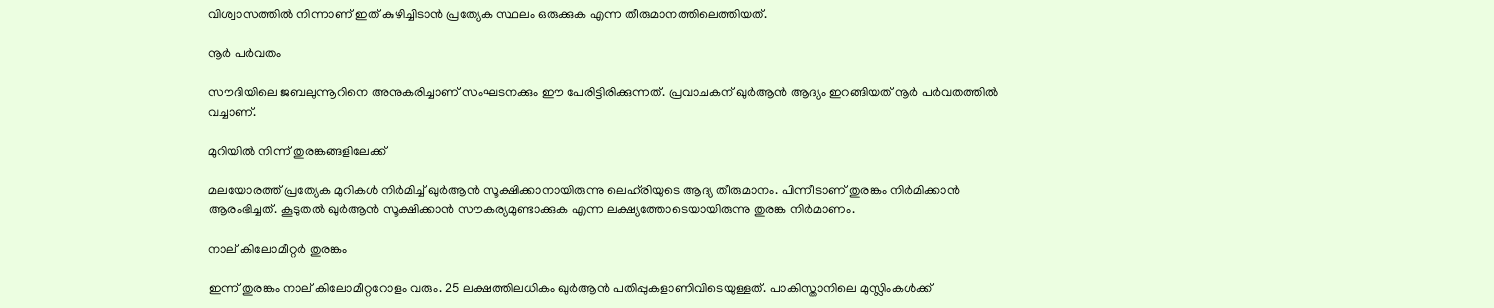വിശ്വാസത്തില്‍ നിന്നാണ് ഇത് കുഴിച്ചിടാന്‍ പ്രത്യേക സ്ഥലം ഒരുക്കുക എന്ന തീരുമാനത്തിലെത്തിയത്.

നൂര്‍ പര്‍വതം

സൗദിയിലെ ജബലുന്നൂറിനെ അനുകരിച്ചാണ് സംഘടനക്കും ഈ പേരിട്ടിരിക്കുന്നത്. പ്രവാചകന് ഖുര്‍ആന്‍ ആദ്യം ഇറങ്ങിയത് നൂര്‍ പര്‍വതത്തില്‍ വച്ചാണ്.

മുറിയില്‍ നിന്ന് തുരങ്കങ്ങളിലേക്ക്

മലയോരത്ത് പ്രത്യേക മുറികള്‍ നിര്‍മിച്ച് ഖുര്‍ആന്‍ സൂക്ഷിക്കാനായിരുന്നു ലെഹ്‌രിയുടെ ആദ്യ തീരുമാനം. പിന്നീടാണ് തുരങ്കം നിര്‍മിക്കാന്‍ ആരംഭിച്ചത്. കൂടുതല്‍ ഖുര്‍ആന്‍ സൂക്ഷിക്കാന്‍ സൗകര്യമുണ്ടാക്കുക എന്ന ലക്ഷ്യത്തോടെയായിരുന്നു തുരങ്ക നിര്‍മാണം.

നാല് കിലോമീറ്റര്‍ തുരങ്കം

ഇന്ന് തുരങ്കം നാല് കിലോമീറ്ററോളം വരും. 25 ലക്ഷത്തിലധികം ഖുര്‍ആന്‍ പതിപ്പുകളാണിവിടെയുള്ളത്. പാകിസ്താനിലെ മുസ്ലിംകള്‍ക്ക്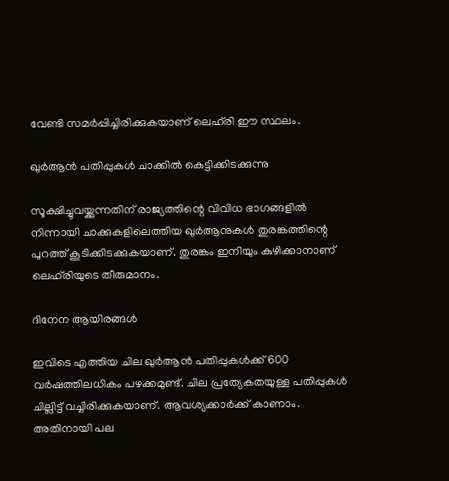വേണ്ടി സമര്‍പ്പിച്ചിരിക്കുകയാണ് ലെഹ്‌രി ഈ സ്ഥലം.

ഖുര്‍ആന്‍ പതിപ്പുകള്‍ ചാക്കില്‍ കെട്ടിക്കിടക്കുന്നു

സൂക്ഷിച്ചുവയ്ക്കുന്നതിന് രാജ്യത്തിന്റെ വിവിധ ഭാഗങ്ങളില്‍ നിന്നായി ചാക്കുകളിലെത്തിയ ഖുര്‍ആനുകള്‍ തുരങ്കത്തിന്റെ പുറത്ത് കൂടിക്കിടക്കുകയാണ്. തുരങ്കം ഇനിയും കുഴിക്കാനാണ് ലെഹ്‌രിയുടെ തീരുമാനം.

ദിനേന ആയിരങ്ങള്‍

ഇവിടെ എത്തിയ ചില ഖുര്‍ആന്‍ പതിപ്പുകള്‍ക്ക് 600 വര്‍ഷത്തിലധികം പഴക്കമുണ്ട്. ചില പ്രത്യേകതയുള്ള പതിപ്പുകള്‍ ചില്ലിട്ട് വച്ചിരിക്കുകയാണ്. ആവശ്യക്കാര്‍ക്ക് കാണാം. അതിനായി പല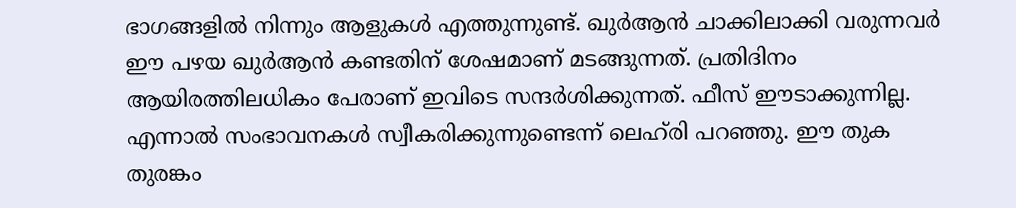ഭാഗങ്ങളില്‍ നിന്നും ആളുകള്‍ എത്തുന്നുണ്ട്. ഖുര്‍ആന്‍ ചാക്കിലാക്കി വരുന്നവര്‍ ഈ പഴയ ഖുര്‍ആന്‍ കണ്ടതിന് ശേഷമാണ് മടങ്ങുന്നത്. പ്രതിദിനം ആയിരത്തിലധികം പേരാണ് ഇവിടെ സന്ദര്‍ശിക്കുന്നത്. ഫീസ് ഈടാക്കുന്നില്ല. എന്നാല്‍ സംഭാവനകള്‍ സ്വീകരിക്കുന്നുണ്ടെന്ന് ലെഹ്‌രി പറഞ്ഞു. ഈ തുക തുരങ്കം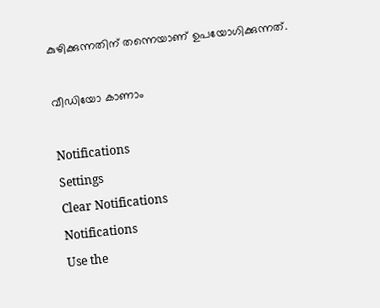കുഴിക്കുന്നതിന് തന്നെയാണ് ഉപയോഗിക്കുന്നത്.

വീഡിയോ കാണാം

Notifications
Settings
Clear Notifications
Notifications
Use the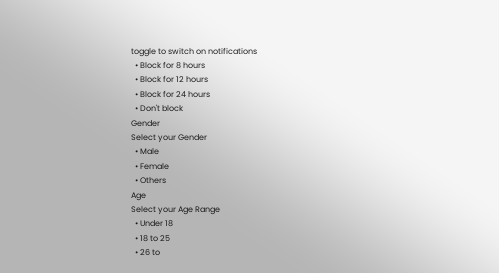toggle to switch on notifications
  • Block for 8 hours
  • Block for 12 hours
  • Block for 24 hours
  • Don't block
Gender
Select your Gender
  • Male
  • Female
  • Others
Age
Select your Age Range
  • Under 18
  • 18 to 25
  • 26 to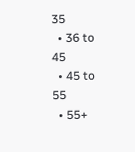35
  • 36 to 45
  • 45 to 55
  • 55+